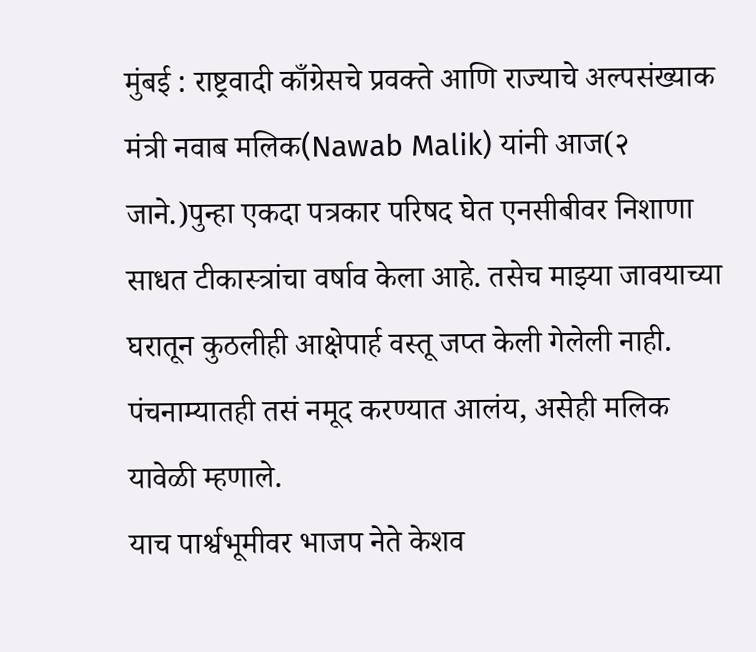मुंबई : राष्ट्रवादी काँग्रेसचे प्रवक्ते आणि राज्याचे अल्पसंख्याक मंत्री नवाब मलिक(Nawab Malik) यांनी आज(२ जाने.)पुन्हा एकदा पत्रकार परिषद घेत एनसीबीवर निशाणा साधत टीकास्त्रांचा वर्षाव केला आहे. तसेच माझ्या जावयाच्या घरातून कुठलीही आक्षेपार्ह वस्तू जप्त केली गेलेली नाही. पंचनाम्यातही तसं नमूद करण्यात आलंय, असेही मलिक यावेळी म्हणाले.
याच पार्श्वभूमीवर भाजप नेते केशव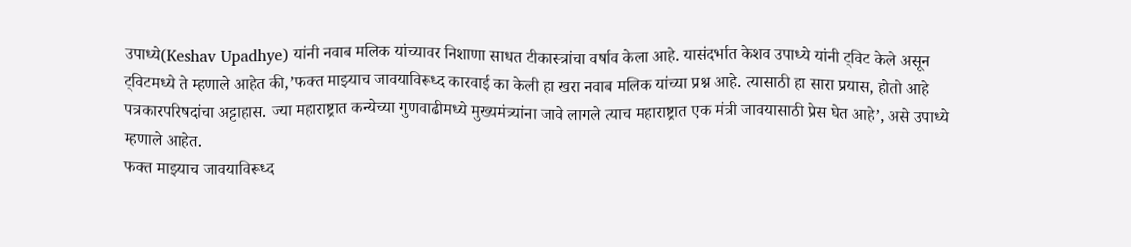उपाध्ये(Keshav Upadhye) यांनी नवाब मलिक यांच्यावर निशाणा साधत टीकास्त्रांचा वर्षाव केला आहे. यासंदर्भात केशव उपाध्ये यांनी ट्विट केले असून ट्विटमध्ये ते म्हणाले आहेत की,’फक्त माझ्याच जावयाविरूध्द कारवाई का केली हा खरा नवाब मलिक यांच्या प्रश्न आहे. त्यासाठी हा सारा प्रयास, होतो आहे पत्रकारपरिषदांचा अट्टाहास. ज्या महाराष्ट्रात कन्येच्या गुणवाढीमध्ये मुख्यमंत्र्यांना जावे लागले त्याच महाराष्ट्रात एक मंत्री जावयासाठी प्रेस घेत आहे’, असे उपाध्ये म्हणाले आहेत.
फक्त माझ्याच जावयाविरूध्द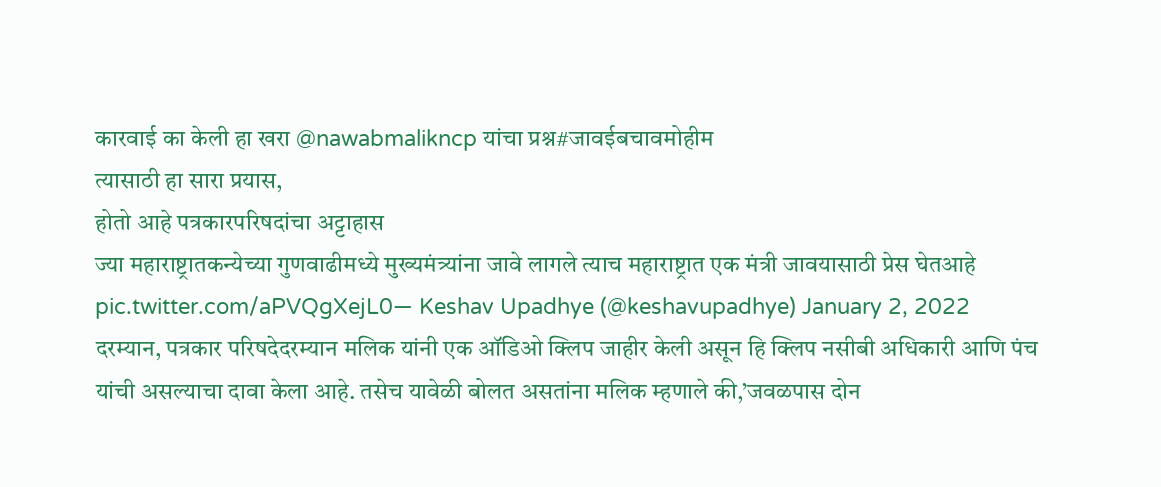कारवाई का केली हा खरा @nawabmalikncp यांचा प्रश्न#जावईबचावमोहीम
त्यासाठी हा सारा प्रयास,
होतो आहे पत्रकारपरिषदांचा अट्टाहास
ज्या महाराष्ट्रातकन्येच्या गुणवाढीमध्ये मुख्यमंत्र्यांना जावे लागले त्याच महाराष्ट्रात एक मंत्री जावयासाठी प्रेस घेतआहे pic.twitter.com/aPVQgXejL0— Keshav Upadhye (@keshavupadhye) January 2, 2022
दरम्यान, पत्रकार परिषदेदरम्यान मलिक यांनी एक ऑडिओ क्लिप जाहीर केली असून हि क्लिप नसीबी अधिकारी आणि पंच यांची असल्याचा दावा केला आहे. तसेच यावेळी बोलत असतांना मलिक म्हणाले की,’जवळपास दोन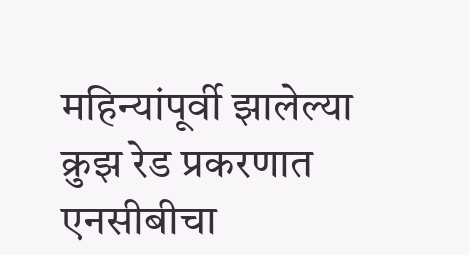महिन्यांपूर्वी झालेल्या क्रुझ रेड प्रकरणात एनसीबीचा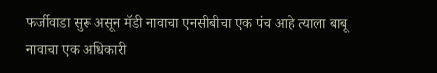फर्जीवाडा सुरू असून मॅडी नावाचा एनसीबीचा एक पंच आहे त्याला बाबू नावाचा एक अधिकारी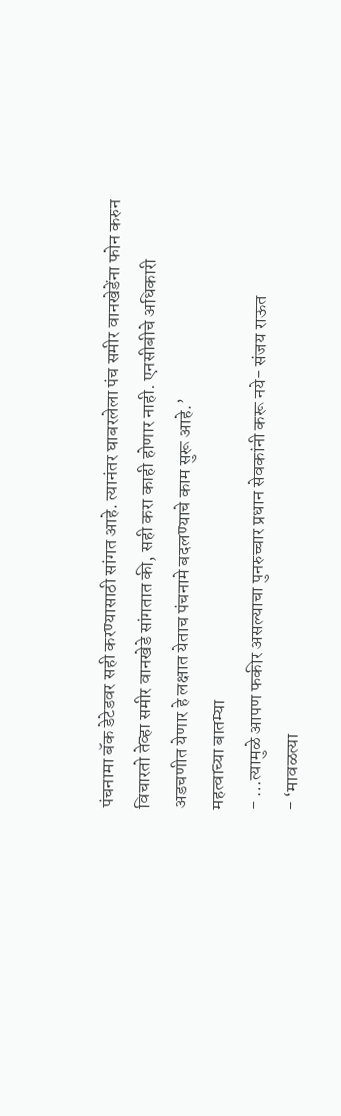पंचनामा बॅक डेटेडवर सही करण्यासाठी सांगत आहे. त्यानंतर घाबरलेला पंच समीर वानखेडेंना फोन करुन विचारतो तेव्हा समीर वानखेडे सांगतात की, सही करा काही होणार नाही. एनसीबीचे अधिकारी अडचणीत येणार हे लक्षात येताच पंचनामे बदलण्याचे काम सुरू आहे.’
महत्वाच्या बातम्या
- …त्यामुळे आपण फकीर असल्याचा पुनरुच्चार प्रधान सेवकांनी करू नये- संजय राऊत
- ‘मावळत्या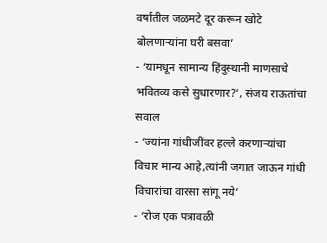वर्षातील जळमटे दूर करून खोटे बोलणाऱ्यांना घरी बसवा’
- ‘यामधून सामान्य हिंदुस्थानी माणसाचे भवितव्य कसे सुधारणार?’, संजय राऊतांचा सवाल
- ‘ज्यांना गांधीजींवर हल्ले करणाऱ्यांचा विचार मान्य आहे,त्यांनी जगात जाऊन गांधी विचारांचा वारसा सांगू नये’
- ‘रोज एक पत्रावळी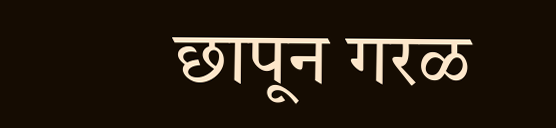छापून गरळ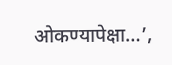ओकण्यापेक्षा…’,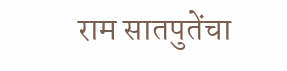राम सातपुतेंचा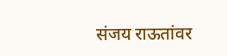संजय राऊतांवर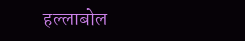हल्लाबोल